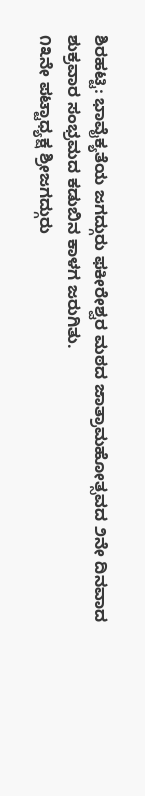ಶಿರಹಟ್ಟಿ: ಭಾವೈಕ್ಯತೆಯ ಜಗದ್ಗುರು ಫಕೀರೇಶ್ವರ ಮಠದ ಜಾತ್ರಾಮಹೋತ್ಸವದ ೨ನೇ ದಿನವಾದ ಶುಕ್ರವಾರ ಸಂಭ್ರಮದ ಕಡುಬಿನ ಕಾಳಗ ಜರುಗಿತು.
೧೩ನೇ ಪಟ್ಟಾಧ್ಯಕ್ಷ ಶ್ರೀಜಗದ್ಗುರು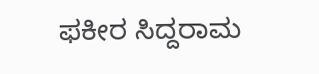ಫಕೀರ ಸಿದ್ದರಾಮ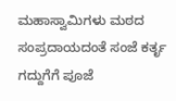ಮಹಾಸ್ವಾಮಿಗಳು ಮಠದ ಸಂಪ್ರದಾಯದಂತೆ ಸಂಜೆ ಕರ್ತೃ ಗದ್ದುಗೆಗೆ ಪೂಜೆ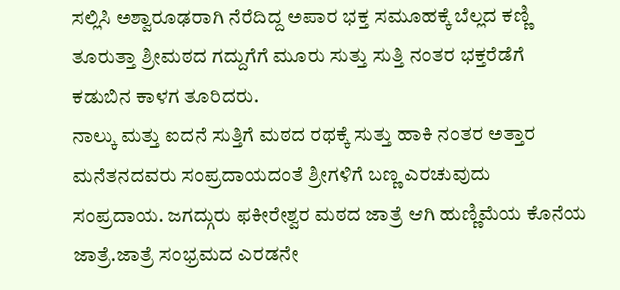ಸಲ್ಲಿಸಿ ಅಶ್ವಾರೂಢರಾಗಿ ನೆರೆದಿದ್ದ ಅಪಾರ ಭಕ್ತ ಸಮೂಹಕ್ಕೆ ಬೆಲ್ಲದ ಕಣ್ಣಿ ತೂರುತ್ತಾ ಶ್ರೀಮಠದ ಗದ್ದುಗೆಗೆ ಮೂರು ಸುತ್ತು ಸುತ್ತಿ ನಂತರ ಭಕ್ತರೆಡೆಗೆ ಕಡುಬಿನ ಕಾಳಗ ತೂರಿದರು.
ನಾಲ್ಕು ಮತ್ತು ಐದನೆ ಸುತ್ತಿಗೆ ಮಠದ ರಥಕ್ಕೆ ಸುತ್ತು ಹಾಕಿ ನಂತರ ಅತ್ತಾರ ಮನೆತನದವರು ಸಂಪ್ರದಾಯದಂತೆ ಶ್ರೀಗಳಿಗೆ ಬಣ್ಣ ಎರಚುವುದು ಸಂಪ್ರದಾಯ. ಜಗದ್ಗುರು ಫಕೀರೇಶ್ವರ ಮಠದ ಜಾತ್ರೆ ಆಗಿ ಹುಣ್ಣಿಮೆಯ ಕೊನೆಯ ಜಾತ್ರೆ.ಜಾತ್ರೆ ಸಂಭ್ರಮದ ಎರಡನೇ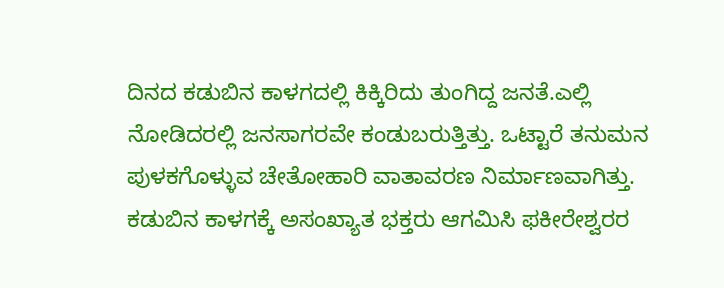ದಿನದ ಕಡುಬಿನ ಕಾಳಗದಲ್ಲಿ ಕಿಕ್ಕಿರಿದು ತುಂಗಿದ್ದ ಜನತೆ.ಎಲ್ಲಿ ನೋಡಿದರಲ್ಲಿ ಜನಸಾಗರವೇ ಕಂಡುಬರುತ್ತಿತ್ತು. ಒಟ್ಟಾರೆ ತನುಮನ ಪುಳಕಗೊಳ್ಳುವ ಚೇತೋಹಾರಿ ವಾತಾವರಣ ನಿರ್ಮಾಣವಾಗಿತ್ತು. ಕಡುಬಿನ ಕಾಳಗಕ್ಕೆ ಅಸಂಖ್ಯಾತ ಭಕ್ತರು ಆಗಮಿಸಿ ಫಕೀರೇಶ್ವರರ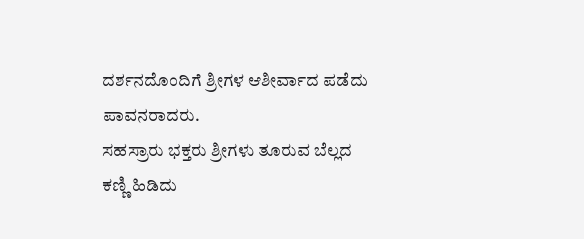ದರ್ಶನದೊಂದಿಗೆ ಶ್ರೀಗಳ ಆಶೀರ್ವಾದ ಪಡೆದು ಪಾವನರಾದರು.
ಸಹಸ್ರಾರು ಭಕ್ತರು ಶ್ರೀಗಳು ತೂರುವ ಬೆಲ್ಲದ ಕಣ್ಣಿ ಹಿಡಿದು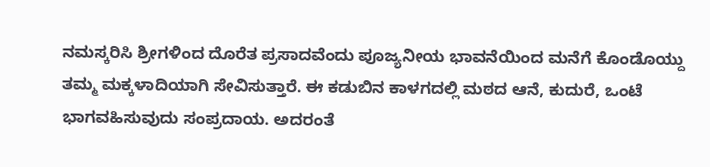ನಮಸ್ಕರಿಸಿ ಶ್ರೀಗಳಿಂದ ದೊರೆತ ಪ್ರಸಾದವೆಂದು ಪೂಜ್ಯನೀಯ ಭಾವನೆಯಿಂದ ಮನೆಗೆ ಕೊಂಡೊಯ್ದು ತಮ್ಮ ಮಕ್ಕಳಾದಿಯಾಗಿ ಸೇವಿಸುತ್ತಾರೆ. ಈ ಕಡುಬಿನ ಕಾಳಗದಲ್ಲಿ ಮಠದ ಆನೆ, ಕುದುರೆ, ಒಂಟೆ ಭಾಗವಹಿಸುವುದು ಸಂಪ್ರದಾಯ. ಅದರಂತೆ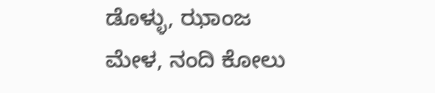ಡೊಳ್ಳು, ಝಾಂಜ ಮೇಳ, ನಂದಿ ಕೋಲು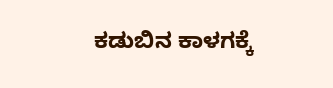ಕಡುಬಿನ ಕಾಳಗಕ್ಕೆ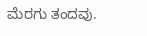ಮೆರಗು ತಂದವು.